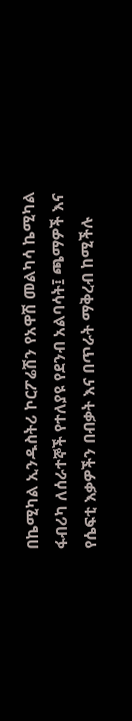በኬሚካል ኢንዱስትሪ ኮርፖሬሽን የአዋሽ መልካሳ ኬሚካል ፋብሪካ ለሰራተኞች የተለያዩ የደንብ አልባሳት፤ ጫማዎች እና የሴፍቲ እቃዎችን በብቃት እና በጥራት ማቅረብ ከሚችሉ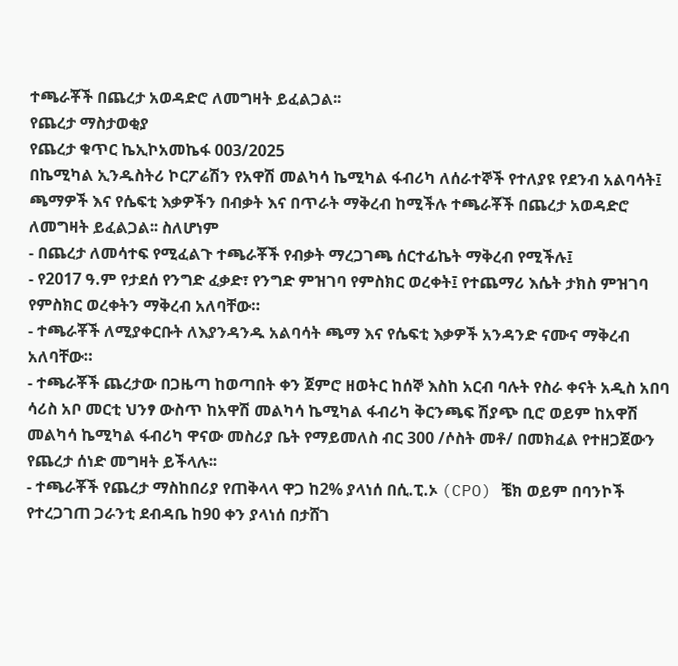ተጫራቾች በጨረታ አወዳድሮ ለመግዛት ይፈልጋል፡፡
የጨረታ ማስታወቂያ
የጨረታ ቁጥር ኬኢኮአመኬፋ 003/2025
በኬሚካል ኢንዱስትሪ ኮርፖሬሽን የአዋሽ መልካሳ ኬሚካል ፋብሪካ ለሰራተኞች የተለያዩ የደንብ አልባሳት፤ ጫማዎች እና የሴፍቲ እቃዎችን በብቃት እና በጥራት ማቅረብ ከሚችሉ ተጫራቾች በጨረታ አወዳድሮ ለመግዛት ይፈልጋል፡፡ ስለሆነም
- በጨረታ ለመሳተፍ የሚፈልጉ ተጫራቾች የብቃት ማረጋገጫ ሰርተፊኬት ማቅረብ የሚችሉ፤
- የ2017 ዓ.ም የታደሰ የንግድ ፈቃድ፣ የንግድ ምዝገባ የምስክር ወረቀት፤ የተጨማሪ እሴት ታክስ ምዝገባ የምስክር ወረቀትን ማቅረብ አለባቸው።
- ተጫራቾች ለሚያቀርቡት ለእያንዳንዱ አልባሳት ጫማ እና የሴፍቲ እቃዎች አንዳንድ ናሙና ማቅረብ አለባቸው።
- ተጫራቾች ጨረታው በጋዜጣ ከወጣበት ቀን ጀምሮ ዘወትር ከሰኞ እስከ አርብ ባሉት የስራ ቀናት አዲስ አበባ ሳሪስ አቦ መርቲ ህንፃ ውስጥ ከአዋሽ መልካሳ ኬሚካል ፋብሪካ ቅርንጫፍ ሽያጭ ቢሮ ወይም ከአዋሽ መልካሳ ኬሚካል ፋብሪካ ዋናው መስሪያ ቤት የማይመለስ ብር 300 /ሶስት መቶ/ በመክፈል የተዘጋጀውን የጨረታ ሰነድ መግዛት ይችላሉ፡፡
- ተጫራቾች የጨረታ ማስከበሪያ የጠቅላላ ዋጋ ከ2% ያላነሰ በሲ.ፒ.ኦ (CPO) ቼክ ወይም በባንኮች የተረጋገጠ ጋራንቲ ደብዳቤ ከ90 ቀን ያላነሰ በታሸገ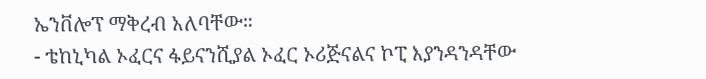ኤንቨሎፕ ማቅረብ አለባቸው።
- ቴከኒካል ኦፈርና ፋይናንሺያል ኦፈር ኦሪጅናልና ኮፒ እያንዳንዳቸው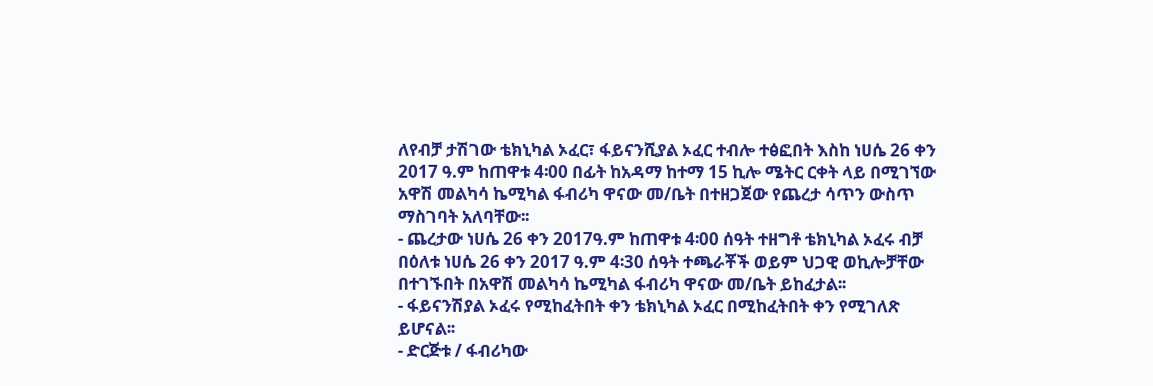ለየብቻ ታሽገው ቴክኒካል ኦፈር፣ ፋይናንሺያል ኦፈር ተብሎ ተፅፎበት እስከ ነሀሴ 26 ቀን 2017 ዓ.ም ከጠዋቱ 4፡00 በፊት ከአዳማ ከተማ 15 ኪሎ ሜትር ርቀት ላይ በሚገኘው አዋሽ መልካሳ ኬሚካል ፋብሪካ ዋናው መ/ቤት በተዘጋጀው የጨረታ ሳጥን ውስጥ ማስገባት አለባቸው፡፡
- ጨረታው ነሀሴ 26 ቀን 2017ዓ.ም ከጠዋቱ 4፡00 ሰዓት ተዘግቶ ቴክኒካል ኦፈሩ ብቻ በዕለቱ ነሀሴ 26 ቀን 2017 ዓ.ም 4፡30 ሰዓት ተጫራቾች ወይም ህጋዊ ወኪሎቻቸው በተገኙበት በአዋሽ መልካሳ ኬሚካል ፋብሪካ ዋናው መ/ቤት ይከፈታል፡፡
- ፋይናንሽያል ኦፈሩ የሚከፈትበት ቀን ቴክኒካል ኦፈር በሚከፈትበት ቀን የሚገለጽ ይሆናል፡፡
- ድርጅቱ / ፋብሪካው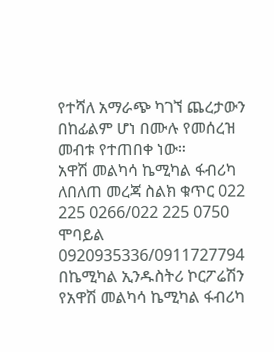የተሻለ አማራጭ ካገኘ ጨረታውን በከፊልም ሆነ በሙሉ የመሰረዝ መብቱ የተጠበቀ ነው።
አዋሽ መልካሳ ኬሚካል ፋብሪካ
ለበለጠ መረጃ ስልክ ቁጥር 022 225 0266/022 225 0750
ሞባይል 0920935336/0911727794
በኬሚካል ኢንዱስትሪ ኮርፖሬሽን የአዋሽ መልካሳ ኬሚካል ፋብሪካ